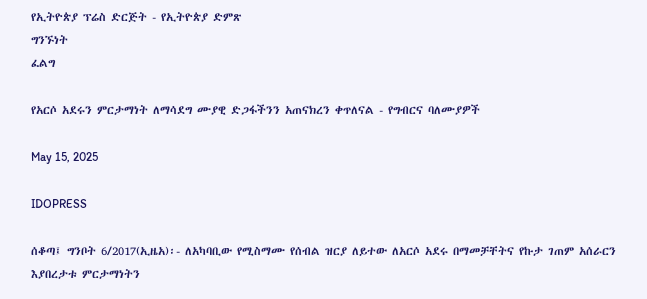የኢትዮጵያ ፕሬስ ድርጅት - የኢትዮጵያ ድምጽ
ግንኙነት
ፈልግ

የአርሶ አደሩን ምርታማነት ለማሳደግ ሙያዊ ድጋፋችንን አጠናክረን ቀጥለናል - የግብርና ባለሙያዎች

May 15, 2025

IDOPRESS

ሰቆጣ፤ ግንቦት 6/2017(ኢዜአ)፡- ለአካባቢው የሚስማሙ የሰብል ዝርያ ለይተው ለአርሶ አደሩ በማመቻቸትና የኩታ ገጠም አሰራርን እያበረታቱ ምርታማነትን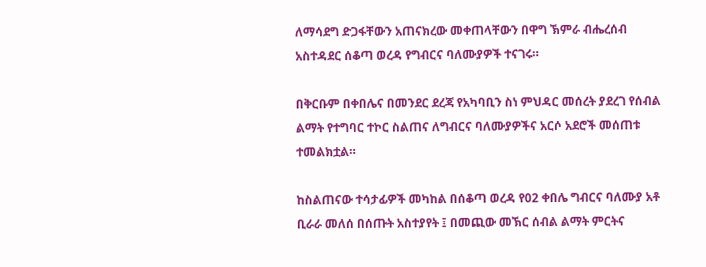ለማሳደግ ድጋፋቸውን አጠናክረው መቀጠላቸውን በዋግ ኽምራ ብሔረሰብ አስተዳደር ሰቆጣ ወረዳ የግብርና ባለሙያዎች ተናገሩ።

በቅርቡም በቀበሌና በመንደር ደረጃ የአካባቢን ስነ ምህዳር መሰረት ያደረገ የሰብል ልማት የተግባር ተኮር ስልጠና ለግብርና ባለሙያዎችና አርሶ አደሮች መሰጠቱ ተመልክቷል።

ከስልጠናው ተሳታፊዎች መካከል በሰቆጣ ወረዳ የ02 ቀበሌ ግብርና ባለሙያ አቶ ቢራራ መለሰ በሰጡት አስተያየት ፤ በመጪው መኽር ሰብል ልማት ምርትና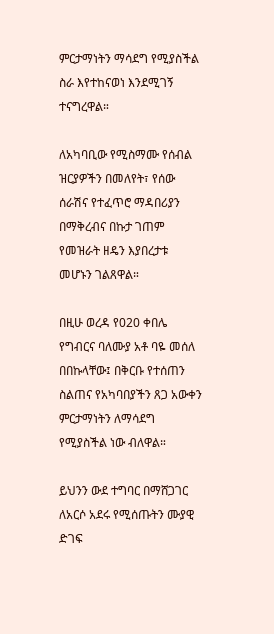ምርታማነትን ማሳደግ የሚያስችል ስራ እየተከናወነ እንደሚገኝ ተናግረዋል።

ለአካባቢው የሚስማሙ የሰብል ዝርያዎችን በመለየት፣ የሰው ሰራሽና የተፈጥሮ ማዳበሪያን በማቅረብና በኩታ ገጠም የመዝራት ዘዴን እያበረታቱ መሆኑን ገልጸዋል።

በዚሁ ወረዳ የ020 ቀበሌ የግብርና ባለሙያ አቶ ባዬ መሰለ በበኩላቸው፤ በቅርቡ የተሰጠን ስልጠና የአካባበያችን ጸጋ አውቀን ምርታማነትን ለማሳደግ የሚያስችል ነው ብለዋል።

ይህንን ውደ ተግባር በማሸጋገር ለአርሶ አደሩ የሚሰጡትን ሙያዊ ድገፍ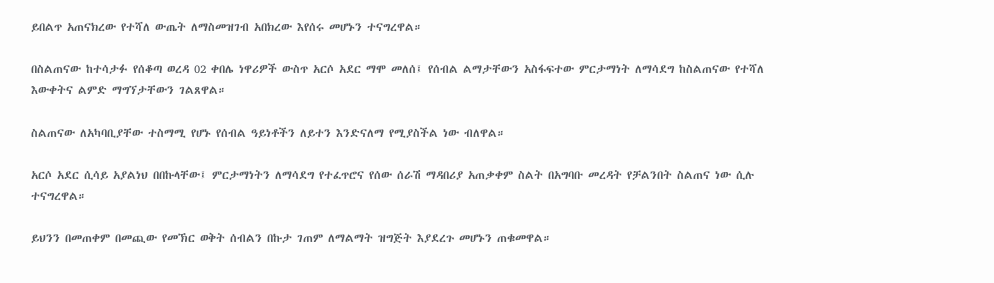ይበልጥ አጠናክረው የተሻለ ውጤት ለማስመዝገብ አበክረው እየሰሩ መሆኑን ተናግረዋል።

በስልጠናው ከተሳታፉ የሰቆጣ ወረዳ 02 ቀበሌ ነዋሪዎች ውስጥ አርሶ አደር ማሞ መለሰ፤ የሰብል ልማታቸውን አስፋፍተው ምርታማነት ለማሳደግ ከስልጠናው የተሻለ እውቀትና ልምድ ማግኘታቸውን ገልጸዋል።

ስልጠናው ለአካባቢያቸው ተስማሚ የሆኑ የሰብል ዓይነቶችን ለይተን እንድናለማ የሚያስችል ነው ብለዋል።

አርሶ አደር ሲሳይ አያልነህ በበኩላቸው፤ ምርታማነትን ለማሳደግ የተፈጥሮና የሰው ሰራሽ ማዳበሪያ አጠቃቀም ስልት በአግባቡ መረዳት የቻልንበት ስልጠና ነው ሲሉ ተናግረዋል።

ይህንን በመጠቀም በመጪው የመኽር ወቅት ሰብልን በኩታ ገጠም ለማልማት ዝግጅት እያደረጉ መሆኑን ጠቁመዋል።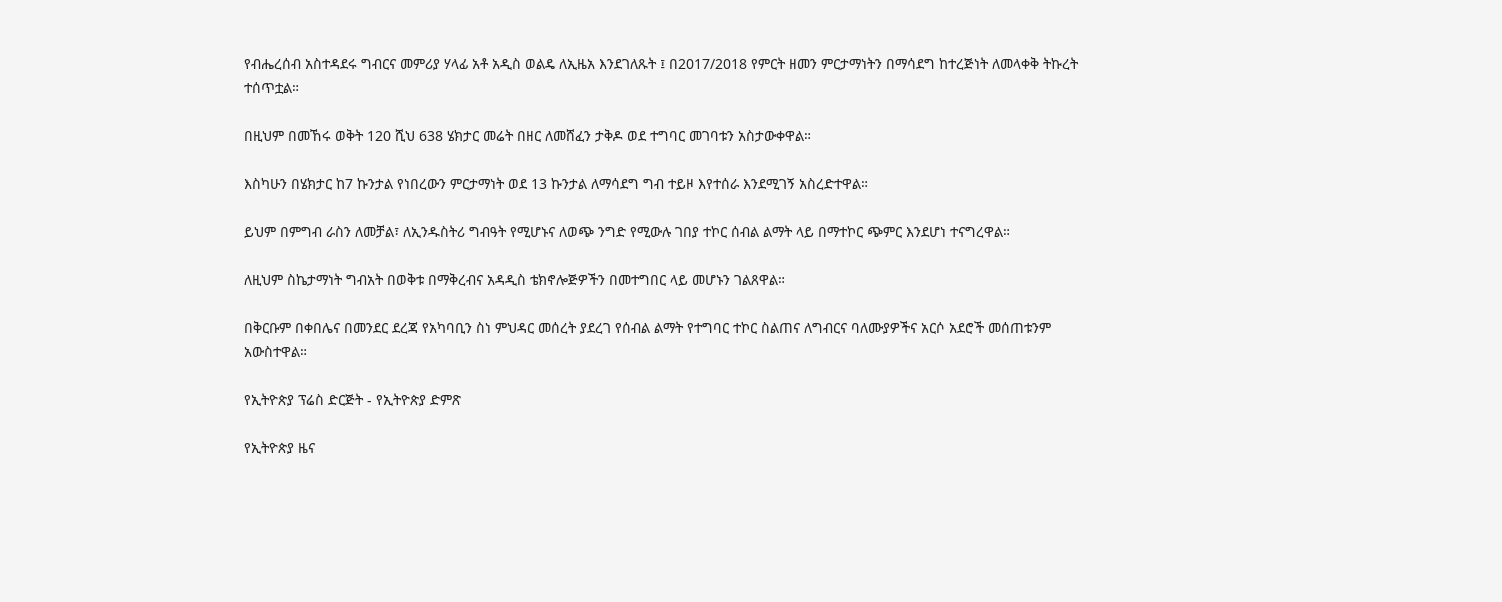የብሔረሰብ አስተዳደሩ ግብርና መምሪያ ሃላፊ አቶ አዲስ ወልዴ ለኢዜአ እንደገለጹት ፤ በ2017/2018 የምርት ዘመን ምርታማነትን በማሳደግ ከተረጅነት ለመላቀቅ ትኩረት ተሰጥቷል።

በዚህም በመኸሩ ወቅት 120 ሺህ 638 ሄክታር መሬት በዘር ለመሸፈን ታቅዶ ወደ ተግባር መገባቱን አስታውቀዋል።

እስካሁን በሄክታር ከ7 ኩንታል የነበረውን ምርታማነት ወደ 13 ኩንታል ለማሳደግ ግብ ተይዞ እየተሰራ እንደሚገኝ አስረድተዋል።

ይህም በምግብ ራስን ለመቻል፣ ለኢንዱስትሪ ግብዓት የሚሆኑና ለወጭ ንግድ የሚውሉ ገበያ ተኮር ሰብል ልማት ላይ በማተኮር ጭምር እንደሆነ ተናግረዋል።

ለዚህም ስኬታማነት ግብአት በወቅቱ በማቅረብና አዳዲስ ቴክኖሎጅዎችን በመተግበር ላይ መሆኑን ገልጸዋል።

በቅርቡም በቀበሌና በመንደር ደረጃ የአካባቢን ስነ ምህዳር መሰረት ያደረገ የሰብል ልማት የተግባር ተኮር ስልጠና ለግብርና ባለሙያዎችና አርሶ አደሮች መሰጠቱንም አውስተዋል።

የኢትዮጵያ ፕሬስ ድርጅት - የኢትዮጵያ ድምጽ

የኢትዮጵያ ዜና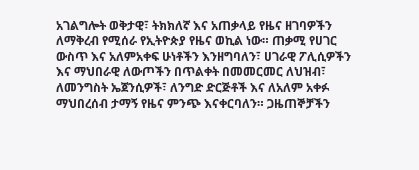አገልግሎት ወቅታዊ፣ ትክክለኛ እና አጠቃላይ የዜና ዘገባዎችን ለማቅረብ የሚሰራ የኢትዮጵያ የዜና ወኪል ነው። ጠቃሚ የሀገር ውስጥ እና አለምአቀፍ ሁነቶችን እንዘግባለን፣ ሀገራዊ ፖሊሲዎችን እና ማህበራዊ ለውጦችን በጥልቀት በመመርመር ለህዝብ፣ ለመንግስት ኤጀንሲዎች፣ ለንግድ ድርጅቶች እና ለአለም አቀፉ ማህበረሰብ ታማኝ የዜና ምንጭ እናቀርባለን። ጋዜጠኞቻችን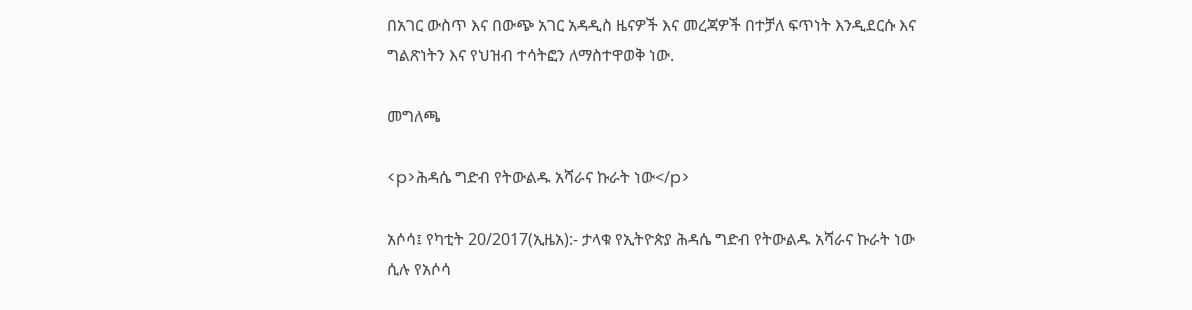በአገር ውስጥ እና በውጭ አገር አዳዲስ ዜናዎች እና መረጃዎች በተቻለ ፍጥነት እንዲደርሱ እና ግልጽነትን እና የህዝብ ተሳትፎን ለማስተዋወቅ ነው.

መግለጫ

<p>ሕዳሴ ግድብ የትውልዱ አሻራና ኩራት ነው</p>

አሶሳ፤ የካቲት 20/2017(ኢዜአ):- ታላቁ የኢትዮጵያ ሕዳሴ ግድብ የትውልዱ አሻራና ኩራት ነው ሲሉ የአሶሳ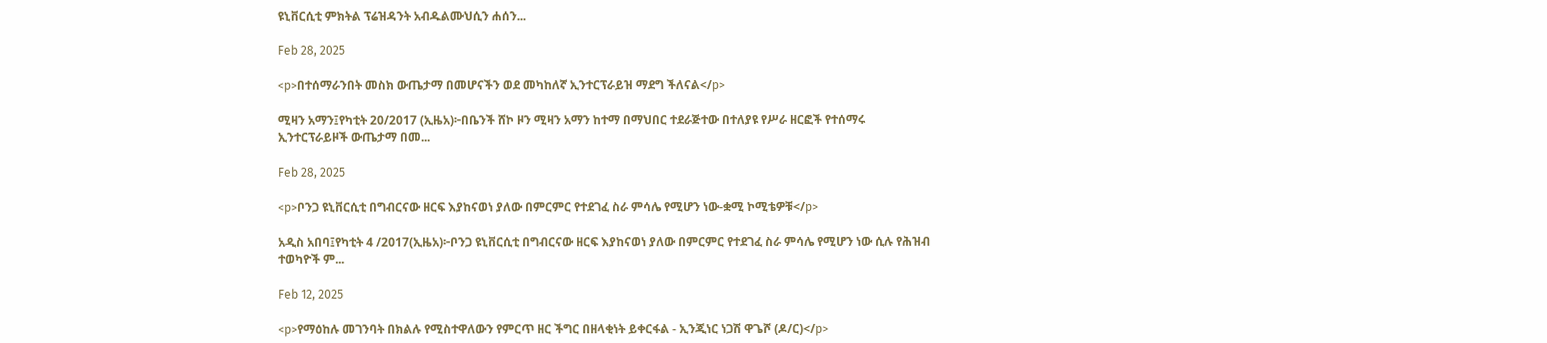ዩኒቨርሲቲ ምክትል ፕሬዝዳንት አብዱልሙህሲን ሐሰን...

Feb 28, 2025

<p>በተሰማራንበት መስክ ውጤታማ በመሆናችን ወደ መካከለኛ ኢንተርፕራይዝ ማደግ ችለናል</p>

ሚዛን አማን፤የካቲት 20/2017 (ኢዜአ)፦በቤንች ሸኮ ዞን ሚዛን አማን ከተማ በማህበር ተደራጅተው በተለያዩ የሥራ ዘርፎች የተሰማሩ ኢንተርፕራይዞች ውጤታማ በመ...

Feb 28, 2025

<p>ቦንጋ ዩኒቨርሲቲ በግብርናው ዘርፍ እያከናወነ ያለው በምርምር የተደገፈ ስራ ምሳሌ የሚሆን ነው-ቋሚ ኮሚቴዎቹ</p>

አዲስ አበባ፤የካቲት 4 /2017(ኢዜአ)፦ቦንጋ ዩኒቨርሲቲ በግብርናው ዘርፍ እያከናወነ ያለው በምርምር የተደገፈ ስራ ምሳሌ የሚሆን ነው ሲሉ የሕዝብ ተወካዮች ም...

Feb 12, 2025

<p>የማዕከሉ መገንባት በክልሉ የሚስተዋለውን የምርጥ ዘር ችግር በዘላቂነት ይቀርፋል - ኢንጂነር ነጋሽ ዋጌሾ (ዶ/ር)</p>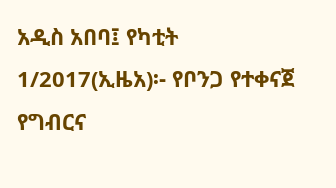አዲስ አበባ፤ የካቲት 1/2017(ኢዜአ)፡- የቦንጋ የተቀናጀ የግብርና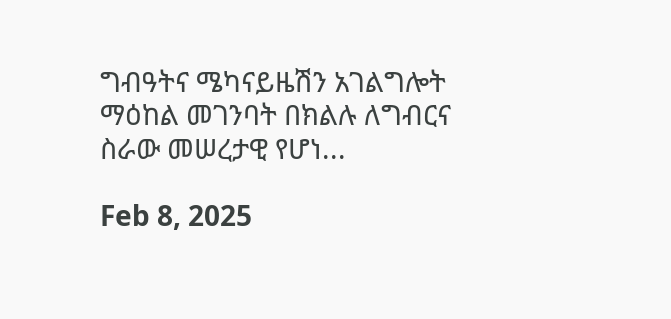ግብዓትና ሜካናይዜሽን አገልግሎት ማዕከል መገንባት በክልሉ ለግብርና ስራው መሠረታዊ የሆነ...

Feb 8, 2025